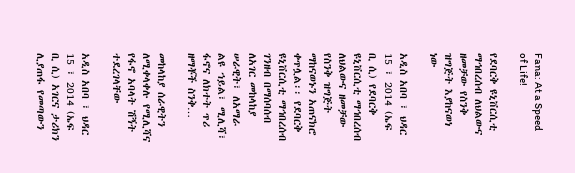Fana: At a Speed of Life!

የደባርቅ ዩኒቨርሲቲ ማኅበረሰብ ለህልውና ዘመቻው የስንቅ ዝግጅት እያከናወነ ነው

አዲስ አበባ ፣ ህዳር 15 ፣ 2014 (ኤፍ ቢ ሲ) የደባርቅ ዩኒቨርሲቲ ማኅበረሰብ ለህልውና ዘመቻው የስንቅ ዝግጅት ማከናወኑን አጠናክሮ ቀጥሏል፡፡ የደባርቅ ዩኒቨርሲቲ ማኅበረሰብ ገንዘብ በማሰባሰብ ለአገር መከላከያ ሠራዊት፣ ለአማራ ልዩ ኀይል፣ ሚሊሻ፣ ፋኖና ለክተት ጥሪ ዘማቾች ስንቅ…

መከላከያ ሰራዊትን ለሚቀላቀሉ የሚሊሻና የፋኖ አባላት ሽኝት ተደረገላቸው

አዲስ አበባ ፣ ህዳር 15 ፣ 2014 (ኤፍ ቢ ሲ) አገርና ታሪክን ሊያጠፋ የመጣውን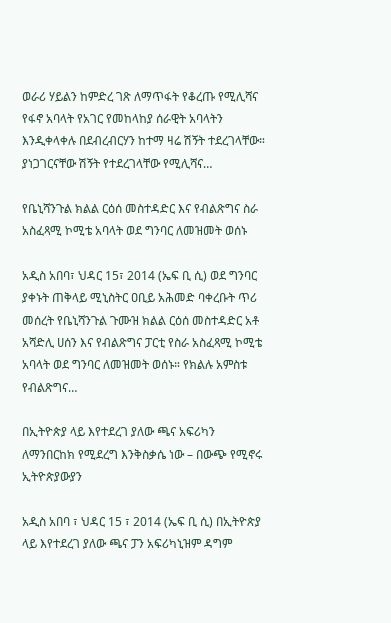ወራሪ ሃይልን ከምድረ ገጽ ለማጥፋት የቆረጡ የሚሊሻና የፋኖ አባላት የአገር የመከላከያ ሰራዊት አባላትን እንዲቀላቀሉ በደብረብርሃን ከተማ ዛሬ ሽኝት ተደረገላቸው። ያነጋገርናቸው ሽኝት የተደረገላቸው የሚሊሻና…

የቤኒሻንጉል ክልል ርዕሰ መስተዳድር እና የብልጽግና ስራ አስፈጻሚ ኮሚቴ አባላት ወደ ግንባር ለመዝመት ወሰኑ

አዲስ አበባ፣ ህዳር 15፣ 2014 (ኤፍ ቢ ሲ) ወደ ግንባር ያቀኑት ጠቅላይ ሚኒስትር ዐቢይ አሕመድ ባቀረቡት ጥሪ መሰረት የቤኒሻንጉል ጉሙዝ ክልል ርዕሰ መስተዳድር አቶ አሻድሊ ሀሰን እና የብልጽግና ፓርቲ የስራ አስፈጻሚ ኮሚቴ አባላት ወደ ግንባር ለመዝመት ወሰኑ። የክልሉ አምስቱ የብልጽግና…

በኢትዮጵያ ላይ እየተደረገ ያለው ጫና አፍሪካን ለማንበርከክ የሚደረግ እንቅስቃሴ ነው – በውጭ የሚኖሩ ኢትዮጵያውያን

አዲስ አበባ ፣ ህዳር 15 ፣ 2014 (ኤፍ ቢ ሲ) በኢትዮጵያ ላይ እየተደረገ ያለው ጫና ፓን አፍሪካኒዝም ዳግም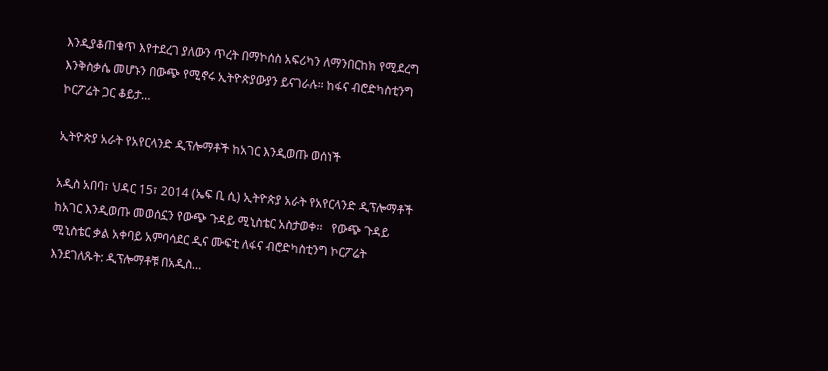እንዲያቆጠቁጥ እየተደረገ ያለውን ጥረት በማኮሰስ አፍሪካን ለማንበርከክ የሚደረግ እንቅስቃሴ መሆኑን በውጭ የሚኖሩ ኢትዮጵያውያን ይናገራሉ። ከፋና ብሮድካስቲንግ ኮርፖሬት ጋር ቆይታ…

ኢትዮጵያ አራት የአየርላንድ ዲፕሎማቶች ከአገር እንዲወጡ ወሰነች

አዲስ አበባ፣ ህዳር 15፣ 2014 (ኤፍ ቢ ሲ) ኢትዮጵያ አራት የአየርላንድ ዲፕሎማቶች ከአገር እንዲወጡ መወሰኗን የውጭ ጉዳይ ሚኒስቴር አስታወቀ፡፡   የውጭ ጉዳይ ሚኒስቴር ቃል አቀባይ አምባሳደር ዲና ሙፍቲ ለፋና ብሮድካስቲንግ ኮርፖሬት እንደገለጹት: ዲፕሎማቶቹ በአዲስ…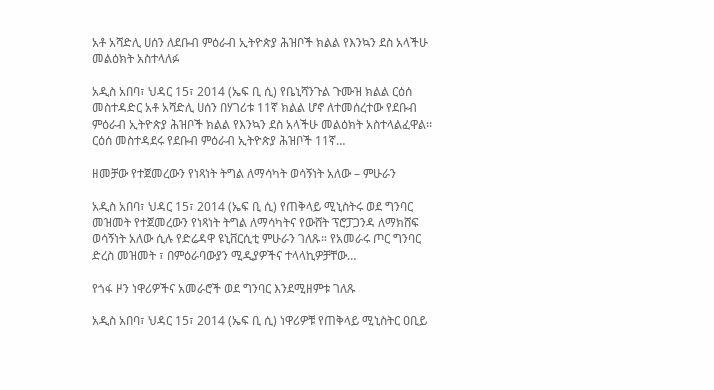አቶ አሻድሊ ሀሰን ለደቡብ ምዕራብ ኢትዮጵያ ሕዝቦች ክልል የእንኳን ደስ አላችሁ መልዕክት አስተላለፉ

አዲስ አበባ፣ ህዳር 15፣ 2014 (ኤፍ ቢ ሲ) የቤኒሻንጉል ጉሙዝ ክልል ርዕሰ መስተዳድር አቶ አሻድሊ ሀሰን በሃገሪቱ 11ኛ ክልል ሆኖ ለተመሰረተው የደቡብ ምዕራብ ኢትዮጵያ ሕዝቦች ክልል የእንኳን ደስ አላችሁ መልዕክት አስተላልፈዋል፡፡ ርዕሰ መስተዳደሩ የደቡብ ምዕራብ ኢትዮጵያ ሕዝቦች 11ኛ…

ዘመቻው የተጀመረውን የነጻነት ትግል ለማሳካት ወሳኝነት አለው – ምሁራን

አዲስ አበባ፣ ህዳር 15፣ 2014 (ኤፍ ቢ ሲ) የጠቅላይ ሚኒስትሩ ወደ ግንባር መዝመት የተጀመረውን የነጻነት ትግል ለማሳካትና የውሸት ፕሮፓጋንዳ ለማክሸፍ ወሳኝነት አለው ሲሉ የድሬዳዋ ዩኒቨርሲቲ ምሁራን ገለጹ። የአመራሩ ጦር ግንባር ድረስ መዝመት ፣ በምዕራባውያን ሚዲያዎችና ተላላኪዎቻቸው…

የጎፋ ዞን ነዋሪዎችና አመራሮች ወደ ግንባር እንደሚዘምቱ ገለጹ

አዲስ አበባ፣ ህዳር 15፣ 2014 (ኤፍ ቢ ሲ) ነዋሪዎቹ የጠቅላይ ሚኒስትር ዐቢይ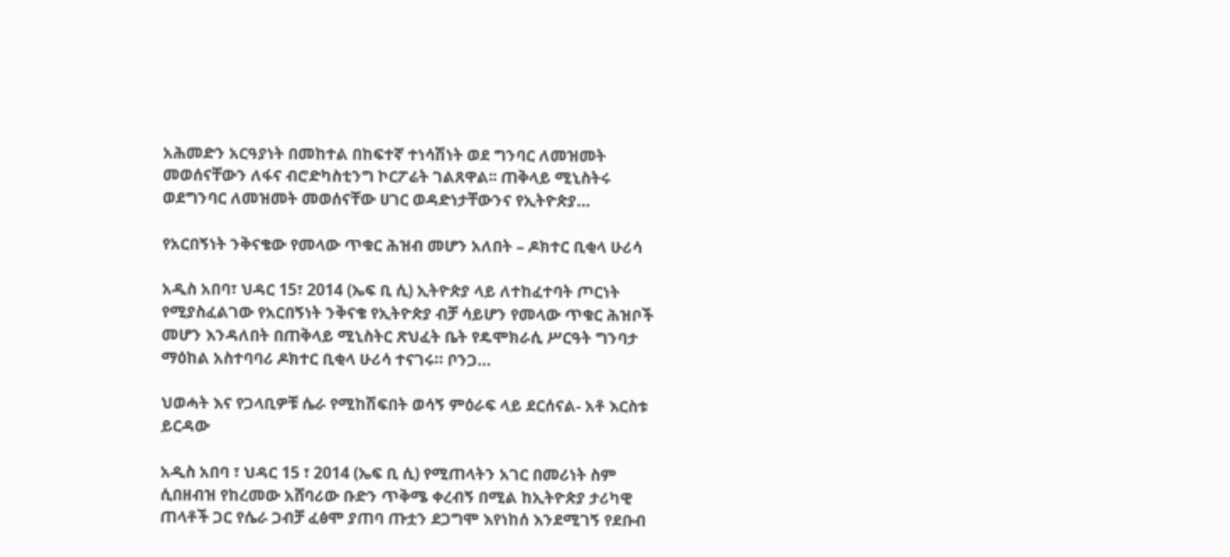አሕመድን አርዓያነት በመከተል በከፍተኛ ተነሳሽነት ወደ ግንባር ለመዝመት መወሰናቸውን ለፋና ብሮድካስቲንግ ኮርፖሬት ገልጸዋል፡፡ ጠቅላይ ሚኒስትሩ ወደግንባር ለመዝመት መወሰናቸው ሀገር ወዳድነታቸውንና የኢትዮጵያ…

የአርበኝነት ንቅናቄው የመላው ጥቁር ሕዝብ መሆን አለበት – ዶክተር ቢቂላ ሁሪሳ

አዲስ አበባ፣ ህዳር 15፣ 2014 (ኤፍ ቢ ሲ) ኢትዮጵያ ላይ ለተከፈተባት ጦርነት የሚያስፈልገው የአርበኝነት ንቅናቄ የኢትዮጵያ ብቻ ሳይሆን የመላው ጥቁር ሕዝቦች መሆን እንዳለበት በጠቅላይ ሚኒስትር ጽህፈት ቤት የዴሞክራሲ ሥርዓት ግንባታ ማዕከል አስተባባሪ ዶክተር ቢቂላ ሁሪሳ ተናገሩ። ቦንጋ…

ህወሓት እና የጋላቢዎቹ ሴራ የሚከሽፍበት ወሳኝ ምዕራፍ ላይ ደርሰናል- አቶ እርስቱ ይርዳው

አዲስ አበባ ፣ ህዳር 15 ፣ 2014 (ኤፍ ቢ ሲ) የሚጠላትን አገር በመሪነት ስም ሲበዘብዝ የከረመው አሸባሪው ቡድን ጥቅሜ ቀረብኝ በሚል ከኢትዮጵያ ታሪካዊ ጠላቶች ጋር የሴራ ጋብቻ ፈፅሞ ያጠባ ጡቷን ደጋግሞ እየነከሰ እንደሚገኝ የደቡብ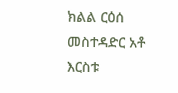ክልል ርዕሰ መስተዳድር አቶ እርስቱ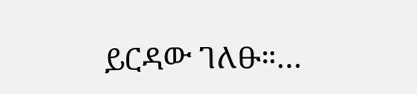ይርዳው ገለፁ።…